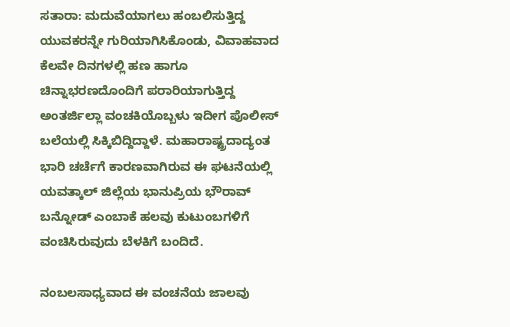ಸತಾರಾ: ಮದುವೆಯಾಗಲು ಹಂಬಲಿಸುತ್ತಿದ್ದ ಯುವಕರನ್ನೇ ಗುರಿಯಾಗಿಸಿಕೊಂಡು, ವಿವಾಹವಾದ ಕೆಲವೇ ದಿನಗಳಲ್ಲಿ ಹಣ ಹಾಗೂ ಚಿನ್ನಾಭರಣದೊಂದಿಗೆ ಪರಾರಿಯಾಗುತ್ತಿದ್ದ ಅಂತರ್ಜಿಲ್ಲಾ ವಂಚಕಿಯೊಬ್ಬಳು ಇದೀಗ ಪೊಲೀಸ್ ಬಲೆಯಲ್ಲಿ ಸಿಕ್ಕಿಬಿದ್ದಿದ್ದಾಳೆ. ಮಹಾರಾಷ್ಟ್ರದಾದ್ಯಂತ ಭಾರಿ ಚರ್ಚೆಗೆ ಕಾರಣವಾಗಿರುವ ಈ ಘಟನೆಯಲ್ಲಿ ಯವತ್ಕಾಲ್ ಜಿಲ್ಲೆಯ ಭಾನುಪ್ರಿಯ ಭೌರಾವ್ ಬನ್ನೋಡ್ ಎಂಬಾಕೆ ಹಲವು ಕುಟುಂಬಗಳಿಗೆ ವಂಚಿಸಿರುವುದು ಬೆಳಕಿಗೆ ಬಂದಿದೆ.

ನಂಬಲಸಾಧ್ಯವಾದ ಈ ವಂಚನೆಯ ಜಾಲವು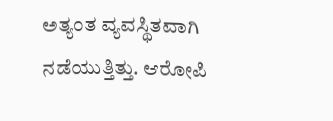ಅತ್ಯಂತ ವ್ಯವಸ್ಥಿತವಾಗಿ ನಡೆಯುತ್ತಿತ್ತು. ಆರೋಪಿ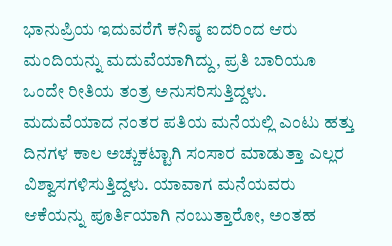ಭಾನುಪ್ರಿಯ ಇದುವರೆಗೆ ಕನಿಷ್ಠ ಐದರಿಂದ ಆರು ಮಂದಿಯನ್ನು ಮದುವೆಯಾಗಿದ್ದು, ಪ್ರತಿ ಬಾರಿಯೂ ಒಂದೇ ರೀತಿಯ ತಂತ್ರ ಅನುಸರಿಸುತ್ತಿದ್ದಳು. ಮದುವೆಯಾದ ನಂತರ ಪತಿಯ ಮನೆಯಲ್ಲಿ ಎಂಟು ಹತ್ತು ದಿನಗಳ ಕಾಲ ಅಚ್ಚುಕಟ್ಟಾಗಿ ಸಂಸಾರ ಮಾಡುತ್ತಾ ಎಲ್ಲರ ವಿಶ್ವಾಸಗಳಿಸುತ್ತಿದ್ದಳು. ಯಾವಾಗ ಮನೆಯವರು ಆಕೆಯನ್ನು ಪೂರ್ತಿಯಾಗಿ ನಂಬುತ್ತಾರೋ, ಅಂತಹ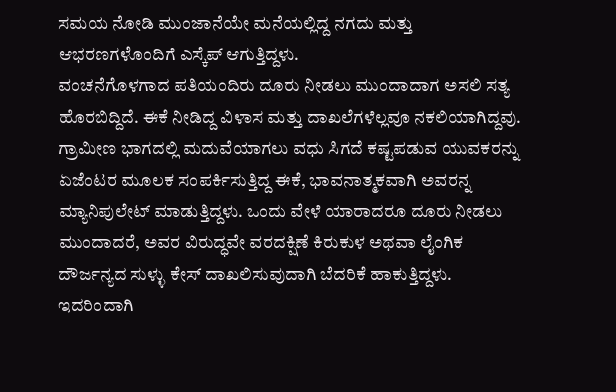ಸಮಯ ನೋಡಿ ಮುಂಜಾನೆಯೇ ಮನೆಯಲ್ಲಿದ್ದ ನಗದು ಮತ್ತು ಆಭರಣಗಳೊಂದಿಗೆ ಎಸ್ಕೆಪ್ ಆಗುತ್ತಿದ್ದಳು.
ವಂಚನೆಗೊಳಗಾದ ಪತಿಯಂದಿರು ದೂರು ನೀಡಲು ಮುಂದಾದಾಗ ಅಸಲಿ ಸತ್ಯ ಹೊರಬಿದ್ದಿದೆ. ಈಕೆ ನೀಡಿದ್ದ ವಿಳಾಸ ಮತ್ತು ದಾಖಲೆಗಳೆಲ್ಲವೂ ನಕಲಿಯಾಗಿದ್ದವು. ಗ್ರಾಮೀಣ ಭಾಗದಲ್ಲಿ ಮದುವೆಯಾಗಲು ವಧು ಸಿಗದೆ ಕಷ್ಟಪಡುವ ಯುವಕರನ್ನು ಏಜೆಂಟರ ಮೂಲಕ ಸಂಪರ್ಕಿಸುತ್ತಿದ್ದ ಈಕೆ, ಭಾವನಾತ್ಮಕವಾಗಿ ಅವರನ್ನ ಮ್ಯಾನಿಪುಲೇಟ್ ಮಾಡುತ್ತಿದ್ದಳು. ಒಂದು ವೇಳೆ ಯಾರಾದರೂ ದೂರು ನೀಡಲು ಮುಂದಾದರೆ, ಅವರ ವಿರುದ್ಧವೇ ವರದಕ್ಷಿಣೆ ಕಿರುಕುಳ ಅಥವಾ ಲೈಂಗಿಕ ದೌರ್ಜನ್ಯದ ಸುಳ್ಳು ಕೇಸ್ ದಾಖಲಿಸುವುದಾಗಿ ಬೆದರಿಕೆ ಹಾಕುತ್ತಿದ್ದಳು. ಇದರಿಂದಾಗಿ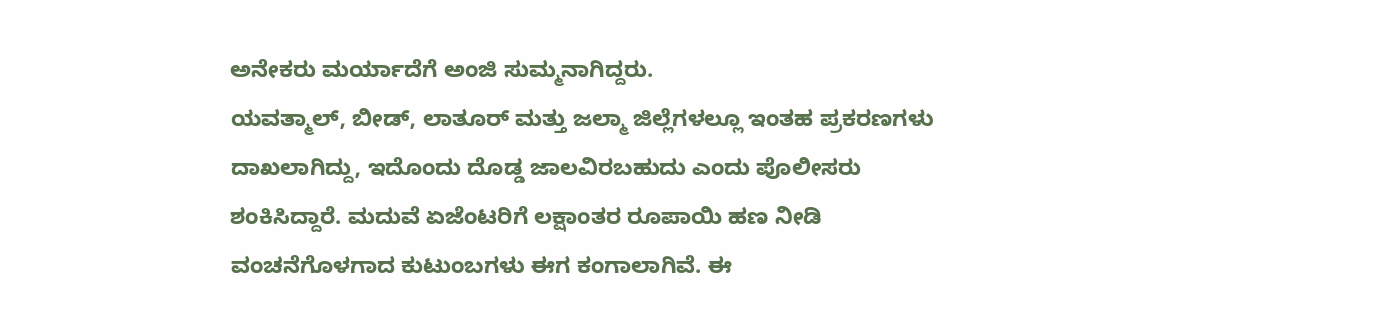ಅನೇಕರು ಮರ್ಯಾದೆಗೆ ಅಂಜಿ ಸುಮ್ಮನಾಗಿದ್ದರು.
ಯವತ್ಮಾಲ್, ಬೀಡ್, ಲಾತೂರ್ ಮತ್ತು ಜಲ್ಮಾ ಜಿಲ್ಲೆಗಳಲ್ಲೂ ಇಂತಹ ಪ್ರಕರಣಗಳು ದಾಖಲಾಗಿದ್ದು, ಇದೊಂದು ದೊಡ್ಡ ಜಾಲವಿರಬಹುದು ಎಂದು ಪೊಲೀಸರು ಶಂಕಿಸಿದ್ದಾರೆ. ಮದುವೆ ಏಜೆಂಟರಿಗೆ ಲಕ್ಷಾಂತರ ರೂಪಾಯಿ ಹಣ ನೀಡಿ ವಂಚನೆಗೊಳಗಾದ ಕುಟುಂಬಗಳು ಈಗ ಕಂಗಾಲಾಗಿವೆ. ಈ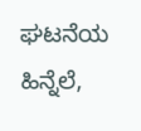ಘಟನೆಯ ಹಿನ್ನೆಲೆ,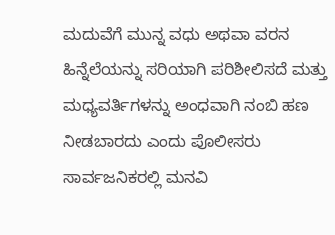ಮದುವೆಗೆ ಮುನ್ನ ವಧು ಅಥವಾ ವರನ ಹಿನ್ನೆಲೆಯನ್ನು ಸರಿಯಾಗಿ ಪರಿಶೀಲಿಸದೆ ಮತ್ತು ಮಧ್ಯವರ್ತಿಗಳನ್ನು ಅಂಧವಾಗಿ ನಂಬಿ ಹಣ ನೀಡಬಾರದು ಎಂದು ಪೊಲೀಸರು ಸಾರ್ವಜನಿಕರಲ್ಲಿ ಮನವಿ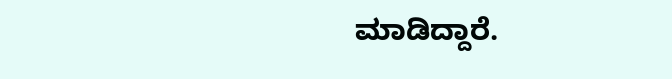ಮಾಡಿದ್ದಾರೆ.